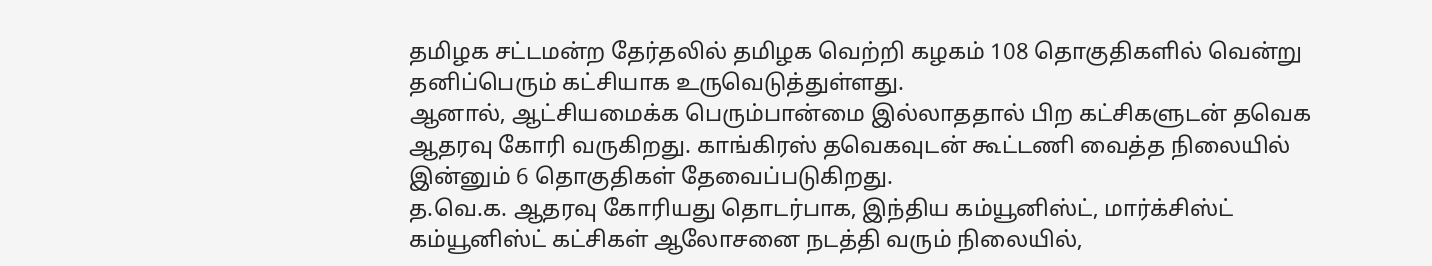தமிழக சட்டமன்ற தேர்தலில் தமிழக வெற்றி கழகம் 108 தொகுதிகளில் வென்று தனிப்பெரும் கட்சியாக உருவெடுத்துள்ளது.
ஆனால், ஆட்சியமைக்க பெரும்பான்மை இல்லாததால் பிற கட்சிகளுடன் தவெக ஆதரவு கோரி வருகிறது. காங்கிரஸ் தவெகவுடன் கூட்டணி வைத்த நிலையில் இன்னும் 6 தொகுதிகள் தேவைப்படுகிறது.
த.வெ.க. ஆதரவு கோரியது தொடர்பாக, இந்திய கம்யூனிஸ்ட், மார்க்சிஸ்ட் கம்யூனிஸ்ட் கட்சிகள் ஆலோசனை நடத்தி வரும் நிலையில்,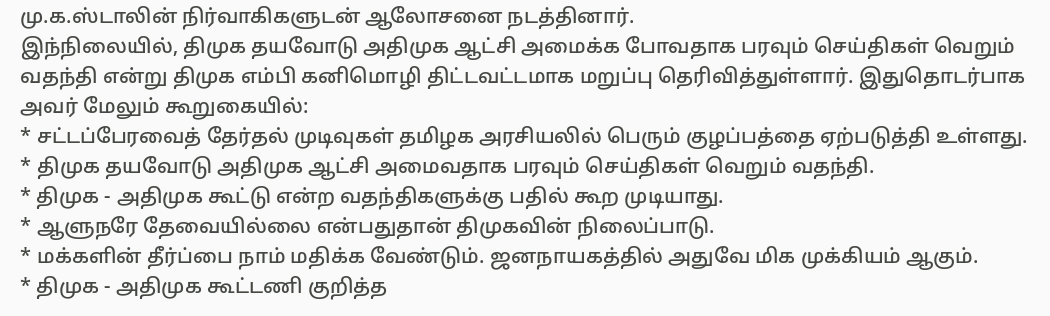மு.க.ஸ்டாலின் நிர்வாகிகளுடன் ஆலோசனை நடத்தினார்.
இந்நிலையில், திமுக தயவோடு அதிமுக ஆட்சி அமைக்க போவதாக பரவும் செய்திகள் வெறும் வதந்தி என்று திமுக எம்பி கனிமொழி திட்டவட்டமாக மறுப்பு தெரிவித்துள்ளார். இதுதொடர்பாக அவர் மேலும் கூறுகையில்:
* சட்டப்பேரவைத் தேர்தல் முடிவுகள் தமிழக அரசியலில் பெரும் குழப்பத்தை ஏற்படுத்தி உள்ளது.
* திமுக தயவோடு அதிமுக ஆட்சி அமைவதாக பரவும் செய்திகள் வெறும் வதந்தி.
* திமுக - அதிமுக கூட்டு என்ற வதந்திகளுக்கு பதில் கூற முடியாது.
* ஆளுநரே தேவையில்லை என்பதுதான் திமுகவின் நிலைப்பாடு.
* மக்களின் தீர்ப்பை நாம் மதிக்க வேண்டும். ஜனநாயகத்தில் அதுவே மிக முக்கியம் ஆகும்.
* திமுக - அதிமுக கூட்டணி குறித்த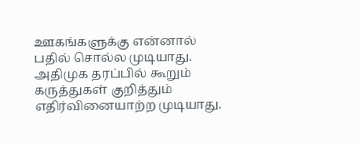ஊகங்களுக்கு என்னால் பதில் சொல்ல முடியாது. அதிமுக தரப்பில் கூறும் கருத்துகள் குறித்தும் எதிர்வினையாற்ற முடியாது.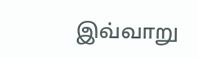இவ்வாறு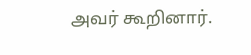அவர் கூறினார்.